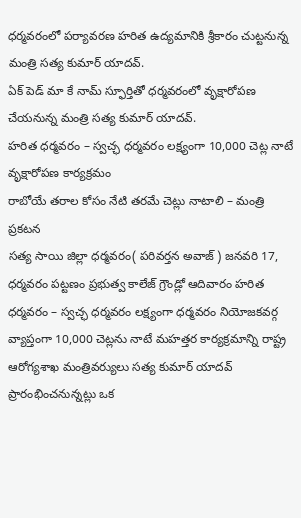ధర్మవరంలో పర్యావరణ హరిత ఉద్యమానికి శ్రీకారం చుట్టనున్న మంత్రి సత్య కుమార్ యాదవ్.
ఏక్ పెడ్ మా కే నామ్ స్ఫూర్తితో ధర్మవరంలో వృక్షారోపణ చేయనున్న మంత్రి సత్య కుమార్ యాదవ్.
హరిత ధర్మవరం – స్వచ్ఛ ధర్మవరం లక్ష్యంగా 10,000 చెట్ల నాటే వృక్షారోపణ కార్యక్రమం
రాబోయే తరాల కోసం నేటి తరమే చెట్లు నాటాలి – మంత్రి ప్రకటన
సత్య సాయి జిల్లా ధర్మవరం( పరివర్తన అవాజ్ ) జనవరి 17, ధర్మవరం పట్టణం ప్రభుత్వ కాలేజ్ గ్రౌండ్లో ఆదివారం హరిత ధర్మవరం – స్వచ్ఛ ధర్మవరం లక్ష్యంగా ధర్మవరం నియోజకవర్గ వ్యాప్తంగా 10,000 చెట్లను నాటే మహత్తర కార్యక్రమాన్ని రాష్ట్ర ఆరోగ్యశాఖ మంత్రివర్యులు సత్య కుమార్ యాదవ్ ప్రారంభించనున్నట్లు ఒక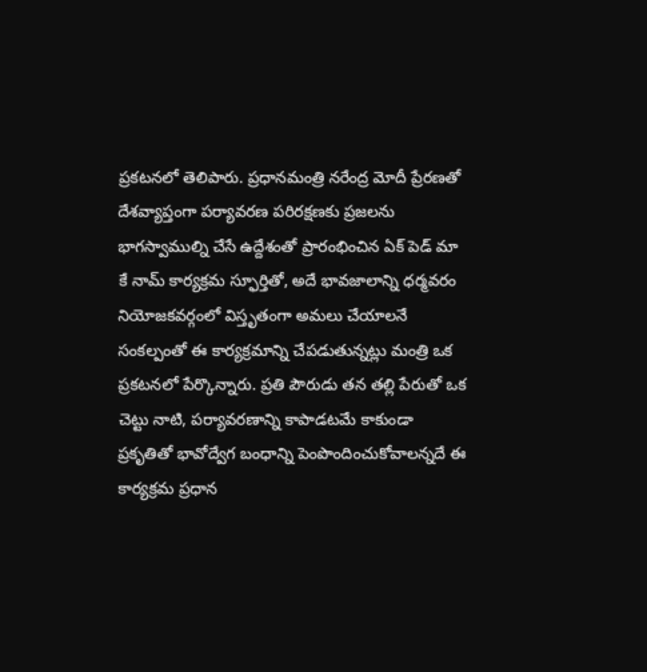ప్రకటనలో తెలిపారు. ప్రధానమంత్రి నరేంద్ర మోదీ ప్రేరణతో దేశవ్యాప్తంగా పర్యావరణ పరిరక్షణకు ప్రజలను భాగస్వాముల్ని చేసే ఉద్దేశంతో ప్రారంభించిన ఏక్ పెడ్ మా కే నామ్ కార్యక్రమ స్ఫూర్తితో, అదే భావజాలాన్ని ధర్మవరం నియోజకవర్గంలో విస్తృతంగా అమలు చేయాలనే సంకల్పంతో ఈ కార్యక్రమాన్ని చేపడుతున్నట్లు మంత్రి ఒక ప్రకటనలో పేర్కొన్నారు. ప్రతి పౌరుడు తన తల్లి పేరుతో ఒక చెట్టు నాటి, పర్యావరణాన్ని కాపాడటమే కాకుండా ప్రకృతితో భావోద్వేగ బంధాన్ని పెంపొందించుకోవాలన్నదే ఈ కార్యక్రమ ప్రధాన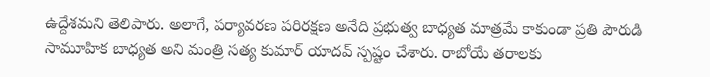ఉద్దేశమని తెలిపారు. అలాగే, పర్యావరణ పరిరక్షణ అనేది ప్రభుత్వ బాధ్యత మాత్రమే కాకుండా ప్రతి పౌరుడి సామూహిక బాధ్యత అని మంత్రి సత్య కుమార్ యాదవ్ స్పష్టం చేశారు. రాబోయే తరాలకు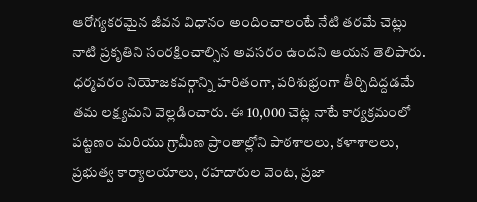ఆరోగ్యకరమైన జీవన విధానం అందించాలంటే నేటి తరమే చెట్లు నాటి ప్రకృతిని సంరక్షించాల్సిన అవసరం ఉందని ఆయన తెలిపారు. ధర్మవరం నియోజకవర్గాన్ని హరితంగా, పరిశుభ్రంగా తీర్చిదిద్దడమే తమ లక్ష్యమని వెల్లడించారు. ఈ 10,000 చెట్ల నాటే కార్యక్రమంలో పట్టణం మరియు గ్రామీణ ప్రాంతాల్లోని పాఠశాలలు, కళాశాలలు, ప్రభుత్వ కార్యాలయాలు, రహదారుల వెంట, ప్రజా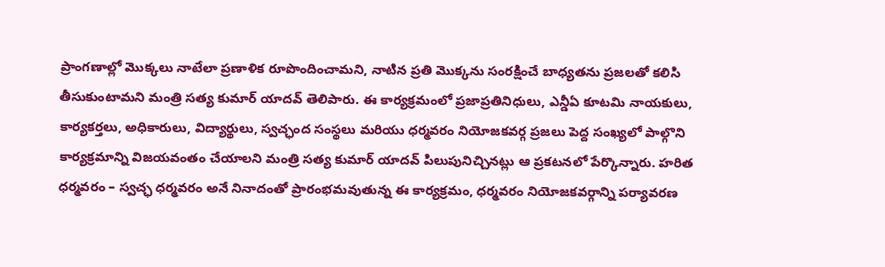ప్రాంగణాల్లో మొక్కలు నాటేలా ప్రణాళిక రూపొందించామని, నాటిన ప్రతి మొక్కను సంరక్షించే బాధ్యతను ప్రజలతో కలిసి తీసుకుంటామని మంత్రి సత్య కుమార్ యాదవ్ తెలిపారు. ఈ కార్యక్రమంలో ప్రజాప్రతినిధులు, ఎన్డీఏ కూటమి నాయకులు, కార్యకర్తలు, అధికారులు, విద్యార్థులు, స్వచ్ఛంద సంస్థలు మరియు ధర్మవరం నియోజకవర్గ ప్రజలు పెద్ద సంఖ్యలో పాల్గొని కార్యక్రమాన్ని విజయవంతం చేయాలని మంత్రి సత్య కుమార్ యాదవ్ పిలుపునిచ్చినట్లు ఆ ప్రకటనలో పేర్కొన్నారు. హరిత ధర్మవరం – స్వచ్ఛ ధర్మవరం అనే నినాదంతో ప్రారంభమవుతున్న ఈ కార్యక్రమం, ధర్మవరం నియోజకవర్గాన్ని పర్యావరణ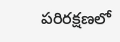పరిరక్షణలో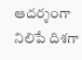ఆదర్శంగా నిలిపే దిశగా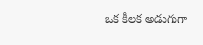ఒక కీలక అడుగుగా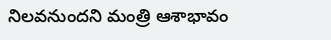నిలవనుందని మంత్రి ఆశాభావం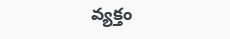వ్యక్తం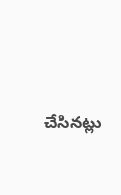చేసినట్లు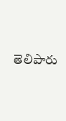తెలిపారు